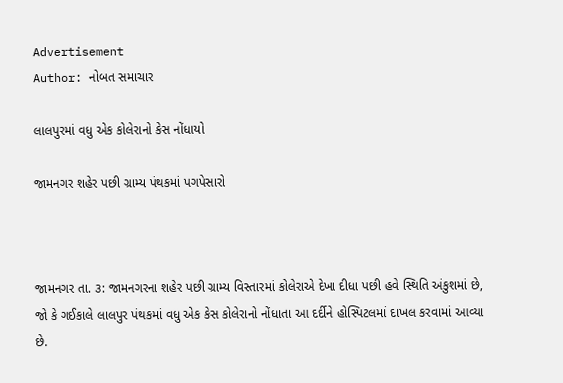Advertisement
Author: નોબત સમાચાર

લાલપુરમાં વધુ એક કોલેરાનો કેસ નોંધાયો

જામનગર શહેર પછી ગ્રામ્ય પંથકમાં પગપેસારો



જામનગર તા. ૩: જામનગરના શહેર પછી ગ્રામ્ય વિસ્તારમાં કોલેરાએ દેખા દીધા પછી હવે સ્થિતિ અંકુશમાં છે, જો કે ગઈકાલે લાલપુર પંથકમાં વધુ એક કેસ કોલેરાનો નોંધાતા આ દર્દીને હોસ્પિટલમાં દાખલ કરવામાં આવ્યા છે.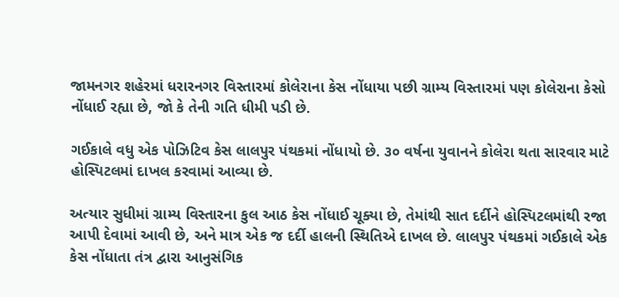જામનગર શહેરમાં ધરારનગર વિસ્તારમાં કોલેરાના કેસ નોંધાયા પછી ગ્રામ્ય વિસ્તારમાં પણ કોલેરાના કેસો નોંધાઈ રહ્યા છે, જો કે તેની ગતિ ધીમી પડી છે.

ગઈકાલે વધુ એક પોઝિટિવ કેસ લાલપુર પંથકમાં નોંધાયો છે. ૩૦ વર્ષના યુવાનને કોલેરા થતા સારવાર માટે હોસ્પિટલમાં દાખલ કરવામાં આવ્યા છે.

અત્યાર સુધીમાં ગ્રામ્ય વિસ્તારના કુલ આઠ કેસ નોંધાઈ ચૂક્યા છે, તેમાંથી સાત દર્દીને હોસ્પિટલમાંથી રજા આપી દેવામાં આવી છે, અને માત્ર એક જ દર્દી હાલની સ્થિતિએ દાખલ છે. લાલપુર પંથકમાં ગઈકાલે એક કેસ નોંધાતા તંત્ર દ્વારા આનુસંગિક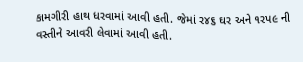કામગીરી હાથ ધરવામાં આવી હતી. જેમાં ર૪૬ ઘર અને ૧રપ૯ ની વસ્તીને આવરી લેવામાં આવી હતી.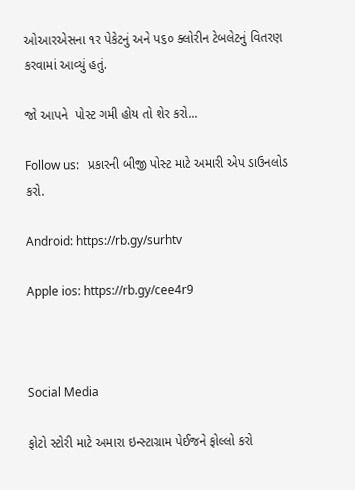ઓઆરએસના ૧ર પેકેટનું અને પ૬૦ ક્લોરીન ટેબલેટનું વિતરણ કરવામાં આવ્યું હતું.

જો આપને  પોસ્ટ ગમી હોય તો શેર કરો...

Follow us:   પ્રકારની બીજી પોસ્ટ માટે અમારી એપ ડાઉનલોડ કરો.

Android: https://rb.gy/surhtv

Apple ios: https://rb.gy/cee4r9



Social Media

ફોટો સ્ટોરી માટે અમારા ઇન્સ્ટાગ્રામ પેઈજને ફોલ્લો કરો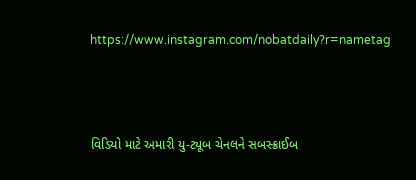https://www.instagram.com/nobatdaily?r=nametag



વિડિયો માટે અમારી યુ-ટ્યૂબ ચેનલને સબસ્ક્રાઈબ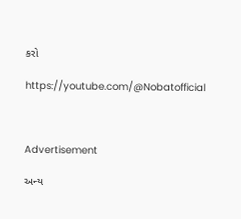કરો

https://youtube.com/@Nobatofficial



Advertisement

અન્ય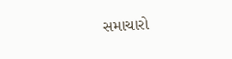સમાચારો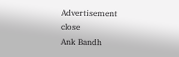Advertisement
close
Ank Bandh